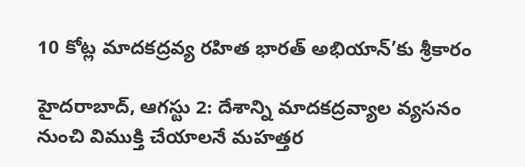10 కోట్ల మాదకద్రవ్య రహిత భారత్ అభియాన్’కు శ్రీకారం

హైదరాబాద్, ఆగస్టు 2: దేశాన్ని మాదకద్రవ్యాల వ్యసనం నుంచి విముక్తి చేయాలనే మహత్తర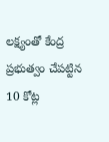లక్ష్యంతో కేంద్ర ప్రభుత్వం చేపట్టిన 10 కోట్ల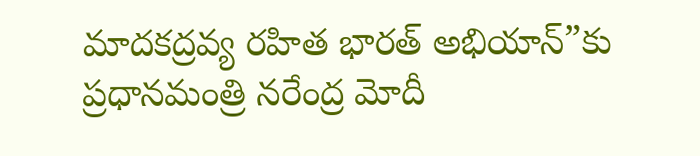మాదకద్రవ్య రహిత భారత్ అభియాన్”కు ప్రధానమంత్రి నరేంద్ర మోదీ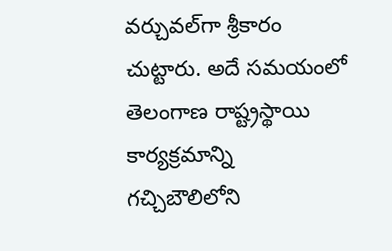వర్చువల్‌గా శ్రీకారం చుట్టారు. అదే సమయంలో తెలంగాణ రాష్ట్రస్థాయి కార్యక్రమాన్ని గచ్చిబౌలిలోని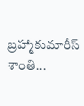బ్రహ్మాకుమారీస్ శాంతి...